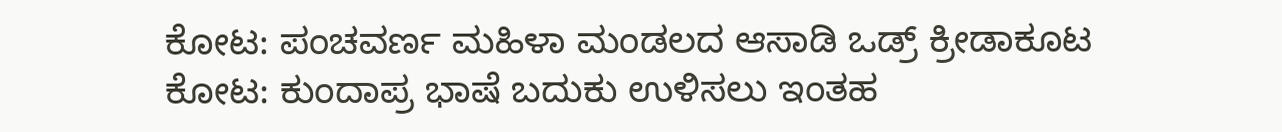ಕೋಟ: ಪಂಚವರ್ಣ ಮಹಿಳಾ ಮಂಡಲದ ಆಸಾಡಿ ಒಡ್ರ್ ಕ್ರೀಡಾಕೂಟ
ಕೋಟ: ಕುಂದಾಪ್ರ ಭಾಷೆ ಬದುಕು ಉಳಿಸಲು ಇಂತಹ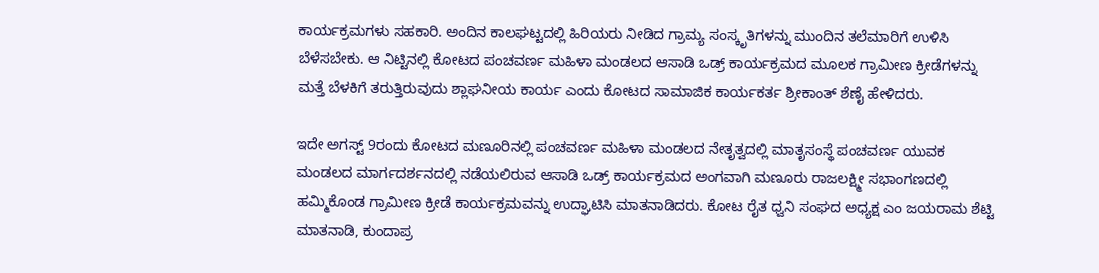ಕಾರ್ಯಕ್ರಮಗಳು ಸಹಕಾರಿ. ಅಂದಿನ ಕಾಲಘಟ್ಟದಲ್ಲಿ ಹಿರಿಯರು ನೀಡಿದ ಗ್ರಾಮ್ಯ ಸಂಸ್ಕೃತಿಗಳನ್ನು ಮುಂದಿನ ತಲೆಮಾರಿಗೆ ಉಳಿಸಿ ಬೆಳೆಸಬೇಕು. ಆ ನಿಟ್ಟಿನಲ್ಲಿ ಕೋಟದ ಪಂಚವರ್ಣ ಮಹಿಳಾ ಮಂಡಲದ ಆಸಾಡಿ ಒಡ್ರ್ ಕಾರ್ಯಕ್ರಮದ ಮೂಲಕ ಗ್ರಾಮೀಣ ಕ್ರೀಡೆಗಳನ್ನು ಮತ್ತೆ ಬೆಳಕಿಗೆ ತರುತ್ತಿರುವುದು ಶ್ಲಾಘನೀಯ ಕಾರ್ಯ ಎಂದು ಕೋಟದ ಸಾಮಾಜಿಕ ಕಾರ್ಯಕರ್ತ ಶ್ರೀಕಾಂತ್ ಶೆಣೈ ಹೇಳಿದರು.

ಇದೇ ಅಗಸ್ಟ್ 9ರಂದು ಕೋಟದ ಮಣೂರಿನಲ್ಲಿ ಪಂಚವರ್ಣ ಮಹಿಳಾ ಮಂಡಲದ ನೇತೃತ್ವದಲ್ಲಿ ಮಾತೃಸಂಸ್ಥೆ ಪಂಚವರ್ಣ ಯುವಕ ಮಂಡಲದ ಮಾರ್ಗದರ್ಶನದಲ್ಲಿ ನಡೆಯಲಿರುವ ಆಸಾಡಿ ಒಡ್ರ್ ಕಾರ್ಯಕ್ರಮದ ಅಂಗವಾಗಿ ಮಣೂರು ರಾಜಲಕ್ಷ್ಮೀ ಸಭಾಂಗಣದಲ್ಲಿ ಹಮ್ಮಿಕೊಂಡ ಗ್ರಾಮೀಣ ಕ್ರೀಡೆ ಕಾರ್ಯಕ್ರಮವನ್ನು ಉದ್ಘಾಟಿಸಿ ಮಾತನಾಡಿದರು. ಕೋಟ ರೈತ ಧ್ವನಿ ಸಂಘದ ಅಧ್ಯಕ್ಷ ಎಂ ಜಯರಾಮ ಶೆಟ್ಟಿ ಮಾತನಾಡಿ, ಕುಂದಾಪ್ರ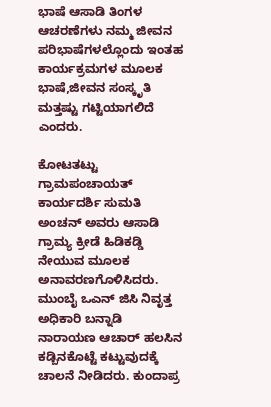ಭಾಷೆ ಆಸಾಡಿ ತಿಂಗಳ ಆಚರಣೆಗಳು ನಮ್ಮ ಜೀವನ ಪರಿಭಾಷೆಗಳಲ್ಲೊಂದು ಇಂತಹ ಕಾರ್ಯಕ್ರಮಗಳ ಮೂಲಕ ಭಾಷೆ,ಜೀವನ ಸಂಸ್ಕೃತಿ ಮತ್ತಷ್ಟು ಗಟ್ಟಿಯಾಗಲಿದೆ ಎಂದರು.

ಕೋಟತಟ್ಟು ಗ್ರಾಮಪಂಚಾಯತ್ ಕಾರ್ಯದರ್ಶಿ ಸುಮತಿ ಅಂಚನ್ ಅವರು ಆಸಾಡಿ ಗ್ರಾಮ್ಯ ಕ್ರೀಡೆ ಹಿಡಿಕಡ್ಡಿ ನೇಯುವ ಮೂಲಕ ಅನಾವರಣಗೊಳಿಸಿದರು. ಮುಂಬೈ ಒಎನ್ ಜಿಸಿ ನಿವೃತ್ತ ಅಧಿಕಾರಿ ಬನ್ನಾಡಿ ನಾರಾಯಣ ಆಚಾರ್ ಹಲಸಿನ ಕಡ್ಬಿನಕೊಟ್ಟೆ ಕಟ್ಟುವುದಕ್ಕೆ ಚಾಲನೆ ನೀಡಿದರು. ಕುಂದಾಪ್ರ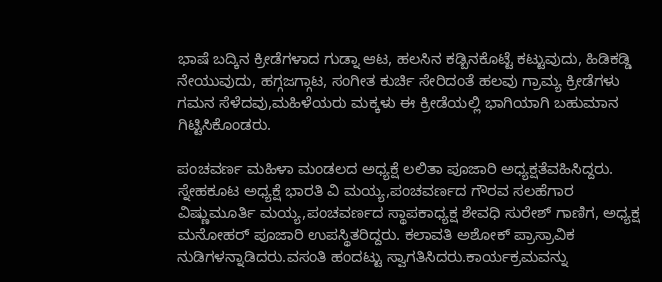ಭಾಷೆ ಬದ್ಕಿನ ಕ್ರೀಡೆಗಳಾದ ಗುಡ್ನಾ ಆಟ, ಹಲಸಿನ ಕಡ್ಬಿನಕೊಟ್ಟೆ ಕಟ್ಟುವುದು, ಹಿಡಿಕಡ್ಡಿ ನೇಯುವುದು, ಹಗ್ಗಜಗ್ಗಾಟ, ಸಂಗೀತ ಕುರ್ಚಿ ಸೇರಿದಂತೆ ಹಲವು ಗ್ರಾಮ್ಯ ಕ್ರೀಡೆಗಳು ಗಮನ ಸೆಳೆದವು,ಮಹಿಳೆಯರು ಮಕ್ಕಳು ಈ ಕ್ರೀಡೆಯಲ್ಲಿ ಭಾಗಿಯಾಗಿ ಬಹುಮಾನ ಗಿಟ್ಟಿಸಿಕೊಂಡರು.

ಪಂಚವರ್ಣ ಮಹಿಳಾ ಮಂಡಲದ ಅಧ್ಯಕ್ಷೆ ಲಲಿತಾ ಪೂಜಾರಿ ಅಧ್ಯಕ್ಷತೆವಹಿಸಿದ್ದರು. ಸ್ನೇಹಕೂಟ ಅಧ್ಯಕ್ಷೆ ಭಾರತಿ ವಿ ಮಯ್ಯ,ಪಂಚವರ್ಣದ ಗೌರವ ಸಲಹೆಗಾರ ವಿಷ್ಣುಮೂರ್ತಿ ಮಯ್ಯ,ಪಂಚವರ್ಣದ ಸ್ಥಾಪಕಾಧ್ಯಕ್ಷ ಶೇವಧಿ ಸುರೇಶ್ ಗಾಣಿಗ, ಅಧ್ಯಕ್ಷ ಮನೋಹರ್ ಪೂಜಾರಿ ಉಪಸ್ಥಿತರಿದ್ದರು. ಕಲಾವತಿ ಅಶೋಕ್ ಪ್ರಾಸ್ರಾವಿಕ ನುಡಿಗಳನ್ನಾಡಿದರು.ವಸಂತಿ ಹಂದಟ್ಟು ಸ್ವಾಗತಿಸಿದರು.ಕಾರ್ಯಕ್ರಮವನ್ನು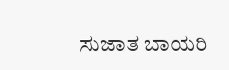ಸುಜಾತ ಬಾಯರಿ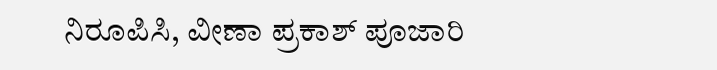ನಿರೂಪಿಸಿ, ವೀಣಾ ಪ್ರಕಾಶ್ ಪೂಜಾರಿ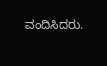ವಂದಿಸಿದರು.